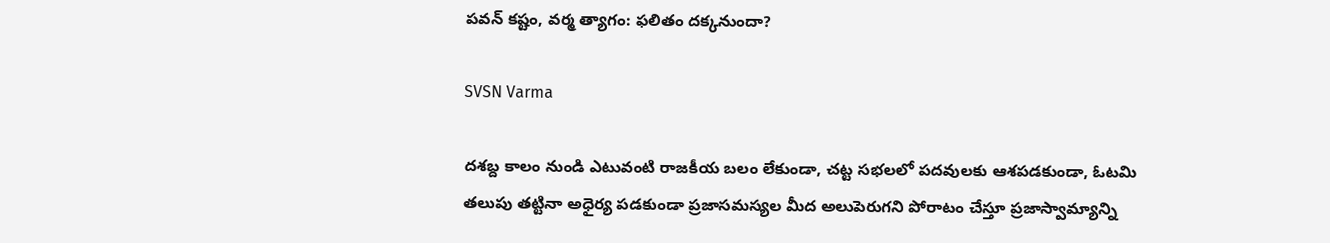పవన్ కష్టం, వర్మ త్యాగం: ఫలితం దక్కనుందా?

SVSN Varma

దశబ్ద కాలం నుండి ఎటువంటి రాజకీయ బలం లేకుండా, చట్ట సభలలో పదవులకు ఆశపడకుండా, ఓటమి తలుపు తట్టినా అధైర్య పడకుండా ప్రజాసమస్యల మీద అలుపెరుగని పోరాటం చేస్తూ ప్రజాస్వామ్యాన్ని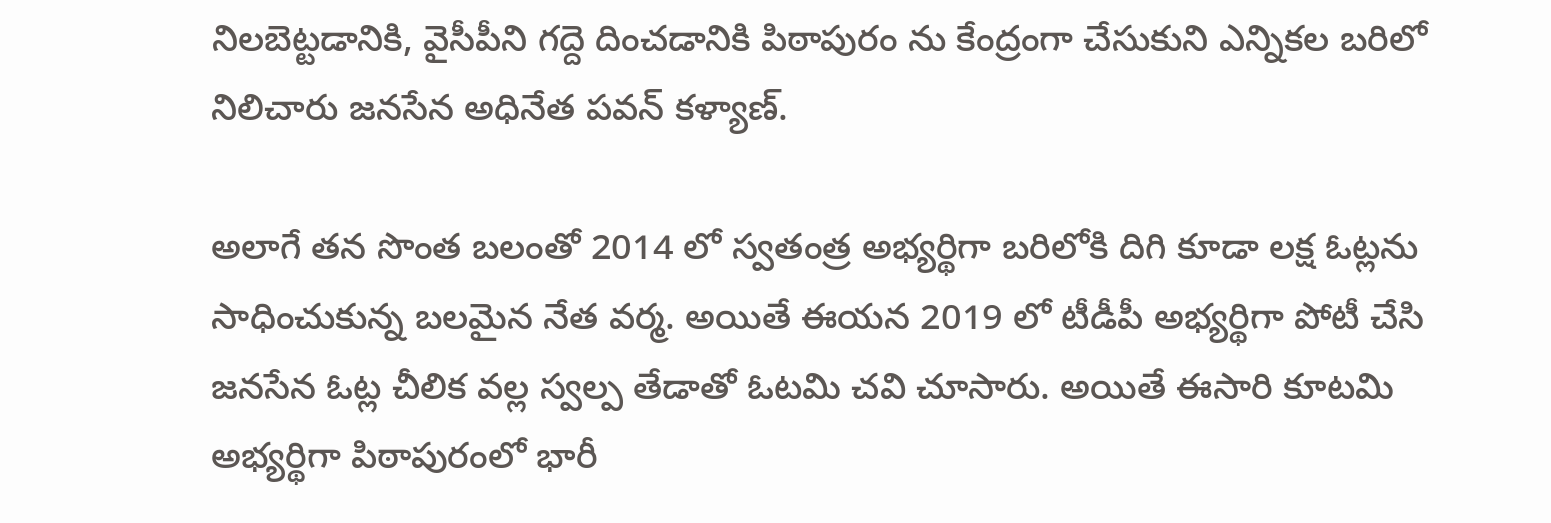నిలబెట్టడానికి, వైసీపీని గద్దె దించడానికి పిఠాపురం ను కేంద్రంగా చేసుకుని ఎన్నికల బరిలో నిలిచారు జనసేన అధినేత పవన్ కళ్యాణ్.

అలాగే తన సొంత బలంతో 2014 లో స్వతంత్ర అభ్యర్థిగా బరిలోకి దిగి కూడా లక్ష ఓట్లను సాధించుకున్న బలమైన నేత వర్మ. అయితే ఈయన 2019 లో టీడీపీ అభ్యర్థిగా పోటీ చేసి జనసేన ఓట్ల చీలిక వల్ల స్వల్ప తేడాతో ఓటమి చవి చూసారు. అయితే ఈసారి కూటమి అభ్యర్థిగా పిఠాపురంలో భారీ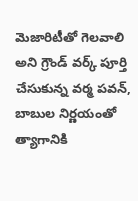మెజారిటీతో గెలవాలి అని గ్రౌండ్ వర్క్ పూర్తి చేసుకున్న వర్మ పవన్, బాబుల నిర్ణయంతో త్యాగానికి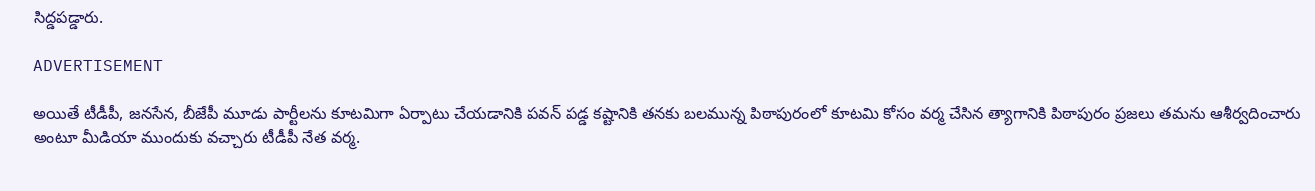సిద్డపడ్డారు.

ADVERTISEMENT

అయితే టీడీపీ, జనసేన, బీజేపీ మూడు పార్టీలను కూటమిగా ఏర్పాటు చేయడానికి పవన్ పడ్డ కష్టానికి తనకు బలమున్న పిఠాపురంలో కూటమి కోసం వర్మ చేసిన త్యాగానికి పిఠాపురం ప్రజలు తమను ఆశీర్వదించారు అంటూ మీడియా ముందుకు వచ్చారు టీడీపీ నేత వర్మ.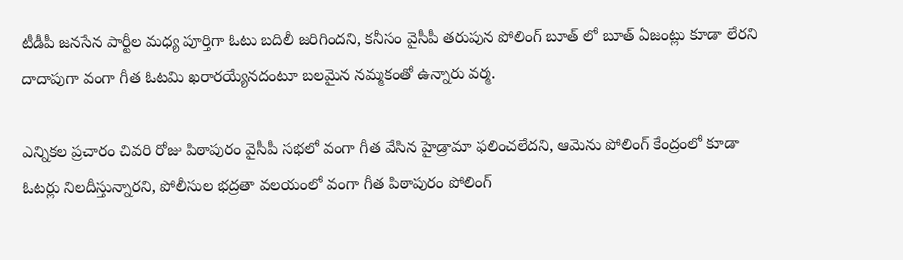టీడీపీ జనసేన పార్టీల మధ్య పూర్తిగా ఓటు బదిలీ జరిగిందని, కనీసం వైసీపీ తరుపున పోలింగ్ బూత్ లో బూత్ ఏజంట్లు కూడా లేరని దాదాపుగా వంగా గీత ఓటమి ఖరారయ్యేనదంటూ బలమైన నమ్మకంతో ఉన్నారు వర్మ.

ఎన్నికల ప్రచారం చివరి రోజు పిఠాపురం వైసీపీ సభలో వంగా గీత వేసిన హైడ్రామా ఫలించలేదని, ఆమెను పోలింగ్ కేంద్రంలో కూడా ఓటర్లు నిలదీస్తున్నారని, పోలీసుల భద్రతా వలయంలో వంగా గీత పిఠాపురం పోలింగ్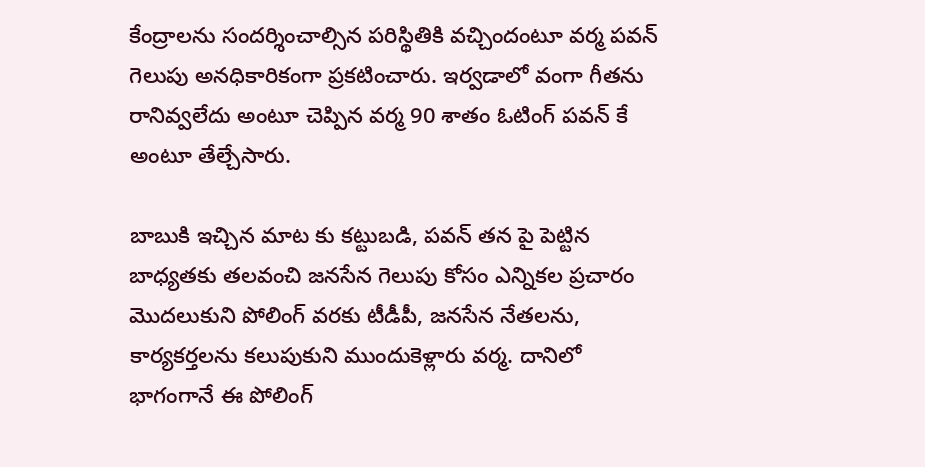కేంద్రాలను సందర్శించాల్సిన పరిస్థితికి వచ్చిందంటూ వర్మ పవన్ గెలుపు అనధికారికంగా ప్రకటించారు. ఇర్వడాలో వంగా గీతను రానివ్వలేదు అంటూ చెప్పిన వర్మ 90 శాతం ఓటింగ్ పవన్ కే అంటూ తేల్చేసారు.

బాబుకి ఇచ్చిన మాట కు కట్టుబడి, పవన్ తన పై పెట్టిన బాధ్యతకు తలవంచి జనసేన గెలుపు కోసం ఎన్నికల ప్రచారం మొదలుకుని పోలింగ్ వరకు టీడీపీ, జనసేన నేతలను, కార్యకర్తలను కలుపుకుని ముందుకెళ్లారు వర్మ. దానిలో భాగంగానే ఈ పోలింగ్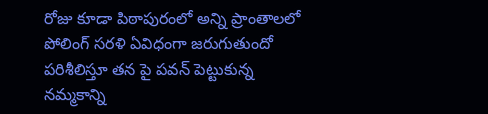రోజు కూడా పిఠాపురంలో అన్ని ప్రాంతాలలో పోలింగ్ సరళి ఏవిధంగా జరుగుతుందో పరిశీలిస్తూ తన పై పవన్ పెట్టుకున్న నమ్మకాన్ని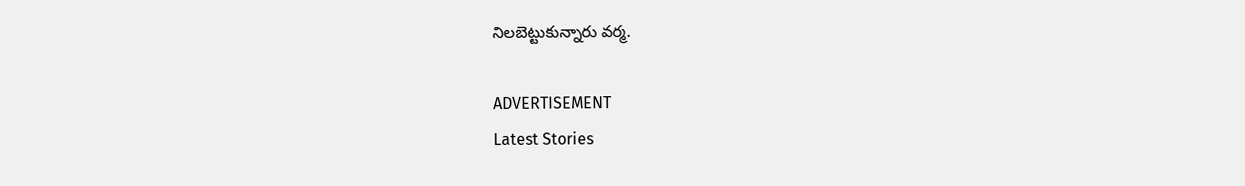నిలబెట్టుకున్నారు వర్మ.

ADVERTISEMENT
Latest Stories